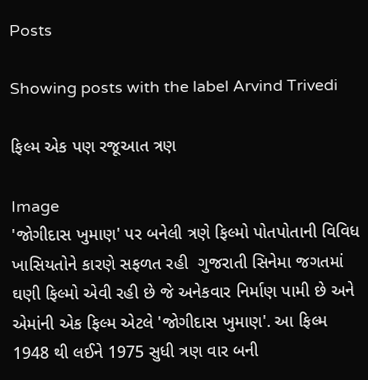Posts

Showing posts with the label Arvind Trivedi

ફિલ્મ એક પણ રજૂઆત ત્રણ

Image
'જોગીદાસ ખુમાણ' પર બનેલી ત્રણે ફિલ્મો પોતપોતાની વિવિધ ખાસિયતોને કારણે સફળત રહી  ગુજરાતી સિનેમા જગતમાં ઘણી ફિલ્મો એવી રહી છે જે અનેકવાર નિર્માણ પામી છે અને એમાંની એક ફિલ્મ એટલે 'જોગીદાસ ખુમાણ'. આ ફિલ્મ 1948 થી લઈને 1975 સુધી ત્રણ વાર બની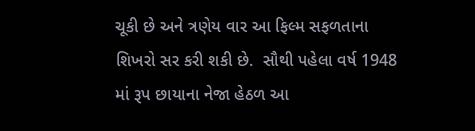ચૂકી છે અને ત્રણેય વાર આ ફિલ્મ સફળતાના શિખરો સર કરી શકી છે.  સૌથી પહેલા વર્ષ 1948 માં રૂપ છાયાના નેજા હેઠળ આ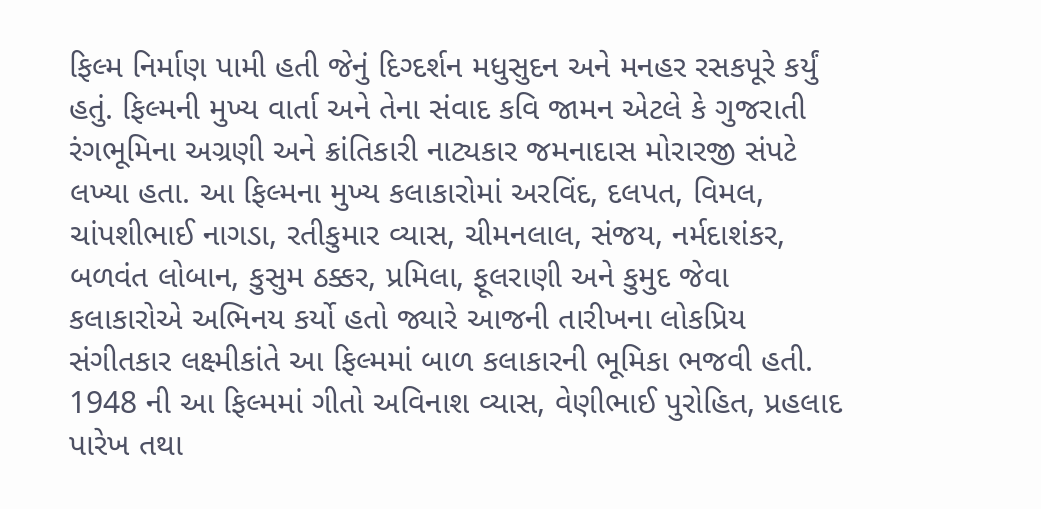ફિલ્મ નિર્માણ પામી હતી જેનું દિગ્દર્શન મધુસુદન અને મનહર રસકપૂરે કર્યું હતું. ફિલ્મની મુખ્ય વાર્તા અને તેના સંવાદ કવિ જામન એટલે કે ગુજરાતી રંગભૂમિના અગ્રણી અને ક્રાંતિકારી નાટ્યકાર જમનાદાસ મોરારજી સંપટે લખ્યા હતા. આ ફિલ્મના મુખ્ય કલાકારોમાં અરવિંદ, દલપત, વિમલ, ચાંપશીભાઈ નાગડા, રતીકુમાર વ્યાસ, ચીમનલાલ, સંજય, નર્મદાશંકર, બળવંત લોબાન, કુસુમ ઠક્કર, પ્રમિલા, ફૂલરાણી અને કુમુદ જેવા કલાકારોએ અભિનય કર્યો હતો જ્યારે આજની તારીખના લોકપ્રિય સંગીતકાર લક્ષ્મીકાંતે આ ફિલ્મમાં બાળ કલાકારની ભૂમિકા ભજવી હતી. 1948 ની આ ફિલ્મમાં ગીતો અવિનાશ વ્યાસ, વેણીભાઈ પુરોહિત, પ્રહલાદ પારેખ તથા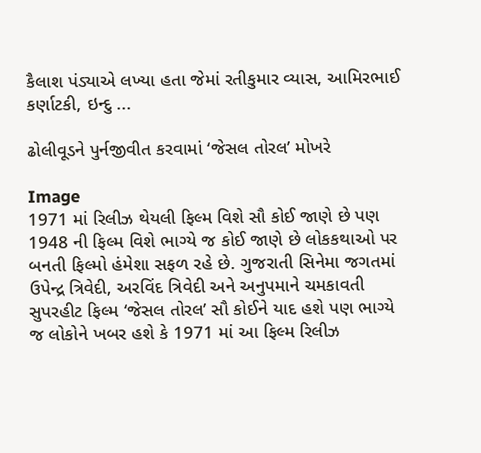કૈલાશ પંડ્યાએ લખ્યા હતા જેમાં રતીકુમાર વ્યાસ, આમિરભાઈ કર્ણાટકી, ઇન્દુ ...

ઢોલીવૂડને પુર્નજીવીત કરવામાં ‘જેસલ તોરલ’ મોખરે

Image
1971 માં રિલીઝ થેયલી ફિલ્મ વિશે સૌ કોઈ જાણે છે પણ 1948 ની ફિલ્મ વિશે ભાગ્યે જ કોઈ જાણે છે લોકકથાઓ પર બનતી ફિલ્મો હંમેશા સફળ રહે છે. ગુજરાતી સિનેમા જગતમાં ઉપેન્દ્ર ત્રિવેદી, અરવિંદ ત્રિવેદી અને અનુપમાને ચમકાવતી સુપરહીટ ફિલ્મ ‘જેસલ તોરલ’ સૌ કોઈને યાદ હશે પણ ભાગ્યે જ લોકોને ખબર હશે કે 1971 માં આ ફિલ્મ રિલીઝ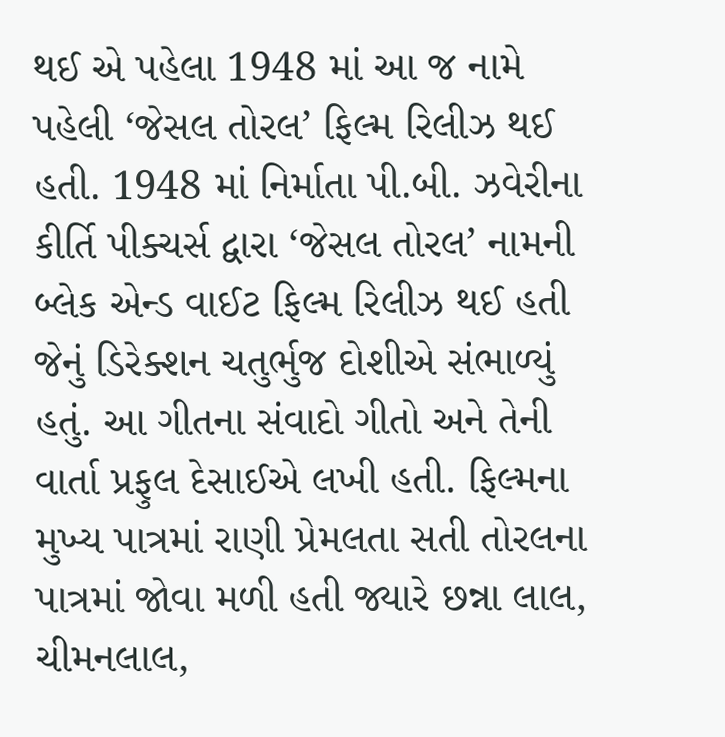થઈ એ પહેલા 1948 માં આ જ નામે પહેલી ‘જેસલ તોરલ’ ફિલ્મ રિલીઝ થઈ હતી. 1948 માં નિર્માતા પી.બી. ઝવેરીના કીર્તિ પીક્ચર્સ દ્વારા ‘જેસલ તોરલ’ નામની બ્લેક એન્ડ વાઈટ ફિલ્મ રિલીઝ થઈ હતી જેનું ડિરેક્શન ચતુર્ભુજ દોશીએ સંભાળ્યું હતું. આ ગીતના સંવાદો ગીતો અને તેની વાર્તા પ્રફુલ દેસાઈએ લખી હતી. ફિલ્મના મુખ્ય પાત્રમાં રાણી પ્રેમલતા સતી તોરલના પાત્રમાં જોવા મળી હતી જ્યારે છન્ના લાલ, ચીમનલાલ,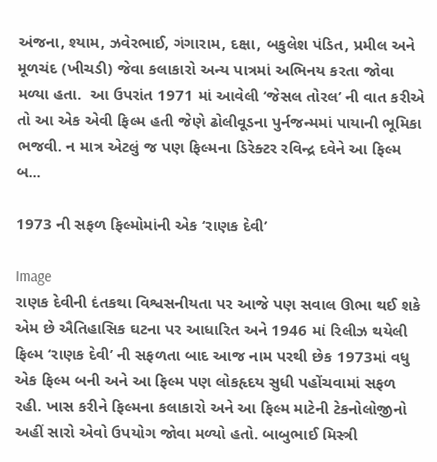અંજના, શ્યામ, ઝવેરભાઈ, ગંગારામ, દક્ષા, બકુલેશ પંડિત, પ્રમીલ અને મૂળચંદ (ખીચડી) જેવા કલાકારો અન્ય પાત્રમાં અભિનય કરતા જોવા મળ્યા હતા.  આ ઉપરાંત 1971 માં આવેલી ‘જેસલ તોરલ’ ની વાત કરીએ તો આ એક એવી ફિલ્મ હતી જેણે ઢોલીવૂડના પુર્નજન્મમાં પાયાની ભૂમિકા ભજવી. ન માત્ર એટલું જ પણ ફિલ્મના ડિરેક્ટર રવિન્દ્ર દવેને આ ફિલ્મ બ...

1973 ની સફળ ફિલ્મોમાંની એક ‘રાણક દેવી’

Image
રાણક દેવીની દંતકથા વિશ્વસનીયતા પર આજે પણ સવાલ ઊભા થઈ શકે એમ છે ઐતિહાસિક ઘટના પર આધારિત અને 1946 માં રિલીઝ થયેલી ફિલ્મ ‘રાણક દેવી’ ની સફળતા બાદ આજ નામ પરથી છેક 1973માં વધુ એક ફિલ્મ બની અને આ ફિલ્મ પણ લોકહૃદય સુધી પહોંચવામાં સફળ રહી. ખાસ કરીને ફિલ્મના કલાકારો અને આ ફિલ્મ માટેની ટેકનોલોજીનો અહીં સારો એવો ઉપયોગ જોવા મળ્યો હતો. બાબુભાઈ મિસ્ત્રી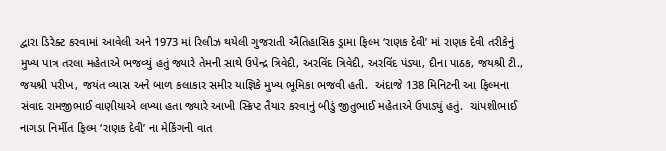દ્વારા ડિરેક્ટ કરવામાં આવેલી અને 1973 માં રિલીઝ થયેલી ગુજરાતી ઐતિહાસિક ડ્રામા ફિલ્મ ‘રાણક દેવી’ માં રાણક દેવી તરીકેનું મુખ્ય પાત્ર તરલા મહેતાએ ભજવ્યું હતું જ્યારે તેમની સાથે ઉપેન્દ્ર ત્રિવેદી, અરવિંદ ત્રિવેદી, અરવિંદ પંડ્યા, દીના પાઠક, જયશ્રી ટી., જયશ્રી પરીખ, જયંત વ્યાસ અને બાળ કલાકાર સમીર યાજ્ઞિકે મુખ્ય ભૂમિકા ભજવી હતી.  અંદાજે 138 મિનિટની આ ફિલ્મના સંવાદ રામજીભાઈ વાણીયાએ લખ્યા હતા જ્યારે આખી સ્ક્રિપ્ટ તૈયાર કરવાનું બીડું જીતુભાઈ મહેતાએ ઉપાડ્યું હતું.  ચાંપશીભાઈ નાગડા નિર્મીત ફિલ્મ ‘રાણક દેવી’ ના મેકિંગની વાત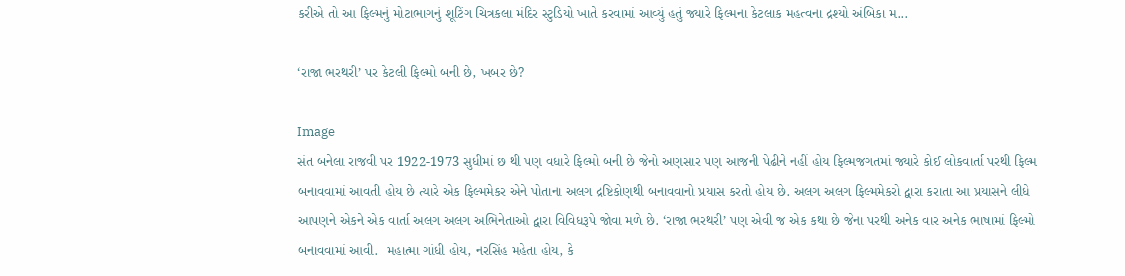કરીએ તો આ ફિલ્મનું મોટાભાગનું શૂટિંગ ચિત્રકલા મંદિર સ્ટુડિયો ખાતે કરવામાં આવ્યું હતું જ્યારે ફિલ્મના કેટલાક મહત્વના દ્રશ્યો અંબિકા મ...

‘રાજા ભરથરી’ પર કેટલી ફિલ્મો બની છે, ખબર છે?

Image
સંત બનેલા રાજવી પર 1922-1973 સુધીમાં છ થી પણ વધારે ફિલ્મો બની છે જેનો અણસાર પણ આજની પેઢીને નહીં હોય ફિલ્મજગતમાં જ્યારે કોઈ લોકવાર્તા પરથી ફિલ્મ બનાવવામાં આવતી હોય છે ત્યારે એક ફિલ્મમેકર એને પોતાના અલગ દ્રષ્ટિકોણથી બનાવવાનો પ્રયાસ કરતો હોય છે. અલગ અલગ ફિલ્મમેકરો દ્વારા કરાતા આ પ્રયાસને લીધે આપણને એકને એક વાર્તા અલગ અલગ અભિનેતાઓ દ્વારા વિવિધરૂપે જોવા મળે છે. ‘રાજા ભરથરી’ પણ એવી જ એક કથા છે જેના પરથી અનેક વાર અનેક ભાષામાં ફિલ્મો બનાવવામાં આવી.  મહાત્મા ગાંધી હોય, નરસિંહ મહેતા હોય, કે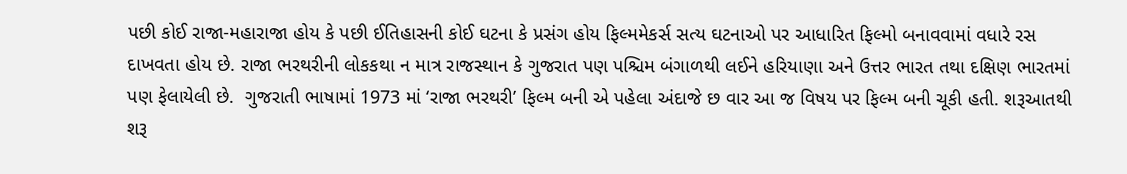પછી કોઈ રાજા-મહારાજા હોય કે પછી ઈતિહાસની કોઈ ઘટના કે પ્રસંગ હોય ફિલ્મમેકર્સ સત્ય ઘટનાઓ પર આધારિત ફિલ્મો બનાવવામાં વધારે રસ દાખવતા હોય છે. રાજા ભરથરીની લોકકથા ન માત્ર રાજસ્થાન કે ગુજરાત પણ પશ્ચિમ બંગાળથી લઈને હરિયાણા અને ઉત્તર ભારત તથા દક્ષિણ ભારતમાં પણ ફેલાયેલી છે.  ગુજરાતી ભાષામાં 1973 માં ‘રાજા ભરથરી’ ફિલ્મ બની એ પહેલા અંદાજે છ વાર આ જ વિષય પર ફિલ્મ બની ચૂકી હતી. શરૂઆતથી શરૂ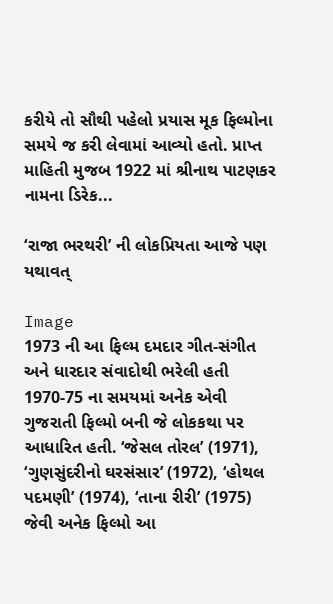કરીયે તો સૌથી પહેલો પ્રયાસ મૂક ફિલ્મોના સમયે જ કરી લેવામાં આવ્યો હતો. પ્રાપ્ત માહિતી મુજબ 1922 માં શ્રીનાથ પાટણકર નામના ડિરેક...

‘રાજા ભરથરી’ ની લોકપ્રિયતા આજે પણ યથાવત્

Image
1973 ની આ ફિલ્મ દમદાર ગીત-સંગીત અને ધારદાર સંવાદોથી ભરેલી હતી 1970-75 ના સમયમાં અનેક એવી ગુજરાતી ફિલ્મો બની જે લોકકથા પર આધારિત હતી. ‘જેસલ તોરલ’ (1971), ‘ગુણસુંદરીનો ઘરસંસાર’ (1972), ‘હોથલ પદમણી’ (1974), ‘તાના રીરી’ (1975) જેવી અનેક ફિલ્મો આ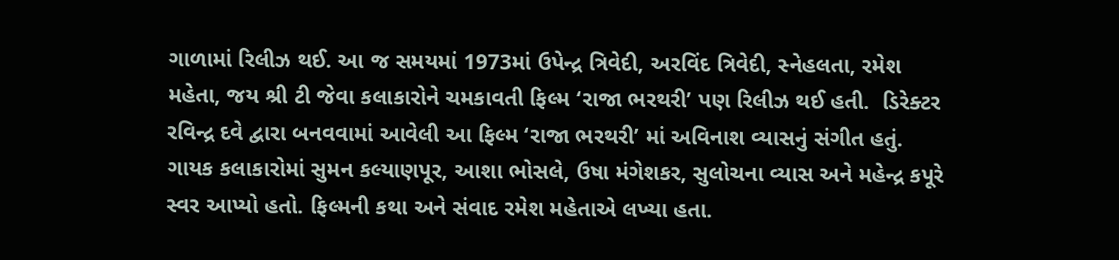ગાળામાં રિલીઝ થઈ. આ જ સમયમાં 1973માં ઉપેન્દ્ર ત્રિવેદી, અરવિંદ ત્રિવેદી, સ્નેહલતા, રમેશ મહેતા, જય શ્રી ટી જેવા કલાકારોને ચમકાવતી ફિલ્મ ‘રાજા ભરથરી’ પણ રિલીઝ થઈ હતી.  ડિરેક્ટર રવિન્દ્ર દવે દ્વારા બનવવામાં આવેલી આ ફિલ્મ ‘રાજા ભરથરી’ માં અવિનાશ વ્યાસનું સંગીત હતું. ગાયક કલાકારોમાં સુમન કલ્યાણપૂર, આશા ભોસલે, ઉષા મંગેશકર, સુલોચના વ્યાસ અને મહેન્દ્ર કપૂરે સ્વર આપ્યો હતો. ફિલ્મની કથા અને સંવાદ રમેશ મહેતાએ લખ્યા હતા.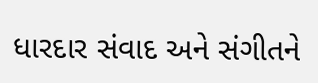ધારદાર સંવાદ અને સંગીતને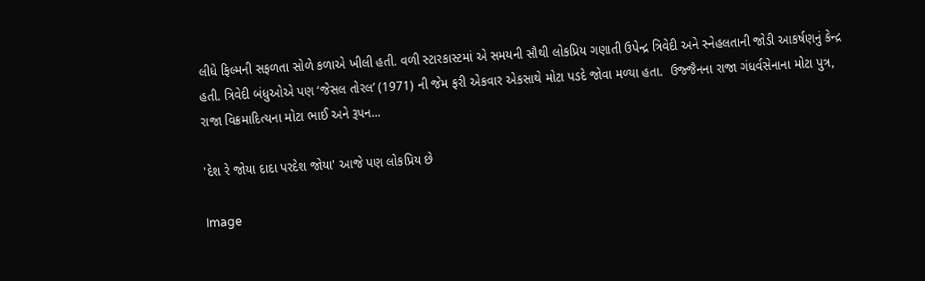લીધે ફિલ્મની સફળતા સોળે કળાએ ખીલી હતી. વળી સ્ટારકાસ્ટમાં એ સમયની સૌથી લોકપ્રિય ગણાતી ઉપેન્દ્ર ત્રિવેદી અને સ્નેહલતાની જોડી આકર્ષણનું કેન્દ્ર હતી. ત્રિવેદી બંધુઓએ પણ ‘જેસલ તોરલ’ (1971) ની જેમ ફરી એકવાર એકસાથે મોટા પડદે જોવા મળ્યા હતા.  ઉજ્જૈનના રાજા ગંધર્વસેનાના મોટા પુત્ર, રાજા વિક્રમાદિત્યના મોટા ભાઈ અને રૂપન...

'દેશ રે જોયા દાદા પરદેશ જોયા' આજે પણ લોકપ્રિય છે

Image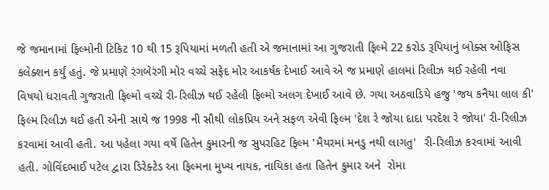જે જમાનામાં ફિલ્મોની ટિકિટ 10 થી 15 રૂપિયામાં મળતી હતી એ જમાનામાં આ ગુજરાતી ફિલ્મે 22 કરોડ રૂપિયાનું બોક્સ ઓફિસ કલેક્શન કર્યું હતું. જે પ્રમાણે રંગબેરંગી મોર વચ્ચે સફેદ મોર આકર્ષક દેખાઈ આવે એ જ પ્રમાણે હાલમાં રિલીઝ થઈ રહેલી નવા વિષયો ધરાવતી ગુજરાતી ફિલ્મો વચ્ચે રી-રિલીઝ થઈ રહેલી ફિલ્મો અલગ દેખાઈ આવે છે. ગયા અઠવાડિયે હજુ 'જય કનૈયા લાલ કી' ફિલ્મ રિલીઝ થઈ હતી એની સાથે જ 1998 ની સૌથી લોકપ્રિય અને સફળ એવી ફિલ્મ 'દેશ રે જોયા દાદા પરદેશ રે જોયા' રી-રિલીઝ કરવામાં આવી હતી. આ પહેલા ગયા વર્ષે હિતેન કુમારની જ સુપરહિટ ફિલ્મ 'મૈયરમાં મનડુ નથી લાગતુ'  રી-રિલીઝ કરવામાં આવી હતી. ગોવિંદભાઈ પટેલ દ્વારા ડિરેક્ટેડ આ ફિલ્મના મુખ્ય નાયક, નાયિકા હતા હિતેન કુમાર અને  રોમા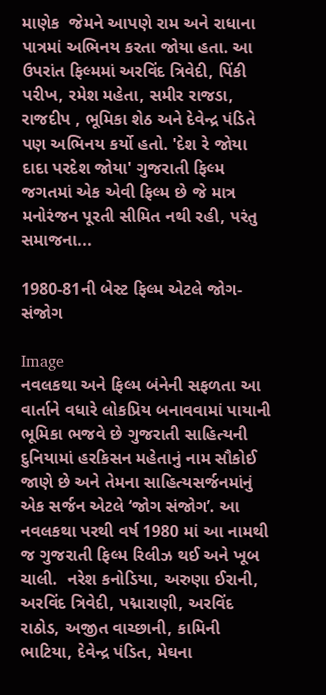માણેક  જેમને આપણે રામ અને રાધાના પાત્રમાં અભિનય કરતા જોયા હતા. આ ઉપરાંત ફિલ્મમાં અરવિંદ ત્રિવેદી, પિંકી પરીખ, રમેશ મહેતા, સમીર રાજડા, રાજદીપ , ભૂમિકા શેઠ અને દેવેન્દ્ર પંડિતે પણ અભિનય કર્યો હતો. 'દેશ રે જોયા દાદા પરદેશ જોયા' ગુજરાતી ફિલ્મ જગતમાં એક એવી ફિલ્મ છે જે માત્ર મનોરંજન પૂરતી સીમિત નથી રહી, પરંતુ સમાજના...

1980-81ની બેસ્ટ ફિલ્મ એટલે જોગ-સંજોગ

Image
નવલકથા અને ફિલ્મ બંનેની સફળતા આ વાર્તાને વધારે લોકપ્રિય બનાવવામાં પાયાની ભૂમિકા ભજવે છે ગુજરાતી સાહિત્યની દુનિયામાં હરકિસન મહેતાનું નામ સૌકોઈ જાણે છે અને તેમના સાહિત્યસર્જનમાંનું એક સર્જન એટલે ‘જોગ સંજોગ’. આ નવલકથા પરથી વર્ષ 1980 માં આ નામથી જ ગુજરાતી ફિલ્મ રિલીઝ થઈ અને ખૂબ ચાલી.  નરેશ કનોડિયા, અરુણા ઈરાની, અરવિંદ ત્રિવેદી, પદ્મારાણી, અરવિંદ રાઠોડ, અજીત વાચ્છાની, કામિની ભાટિયા, દેવેન્દ્ર પંડિત, મેઘના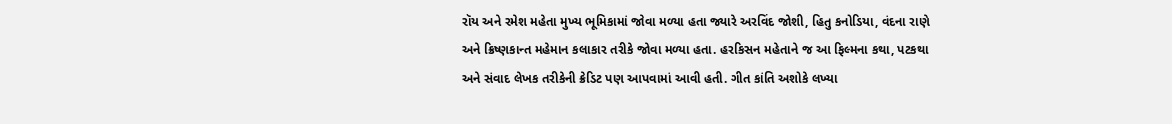રૉય અને રમેશ મહેતા મુખ્ય ભૂમિકામાં જોવા મળ્યા હતા જ્યારે અરવિંદ જોશી, હિતુ કનોડિયા, વંદના રાણે અને ક્રિષ્ણકાન્ત મહેમાન કલાકાર તરીકે જોવા મળ્યા હતા. હરકિસન મહેતાને જ આ ફિલ્મના કથા, પટકથા અને સંવાદ લેખક તરીકેની ક્રેડિટ પણ આપવામાં આવી હતી. ગીત કાંતિ અશોકે લખ્યા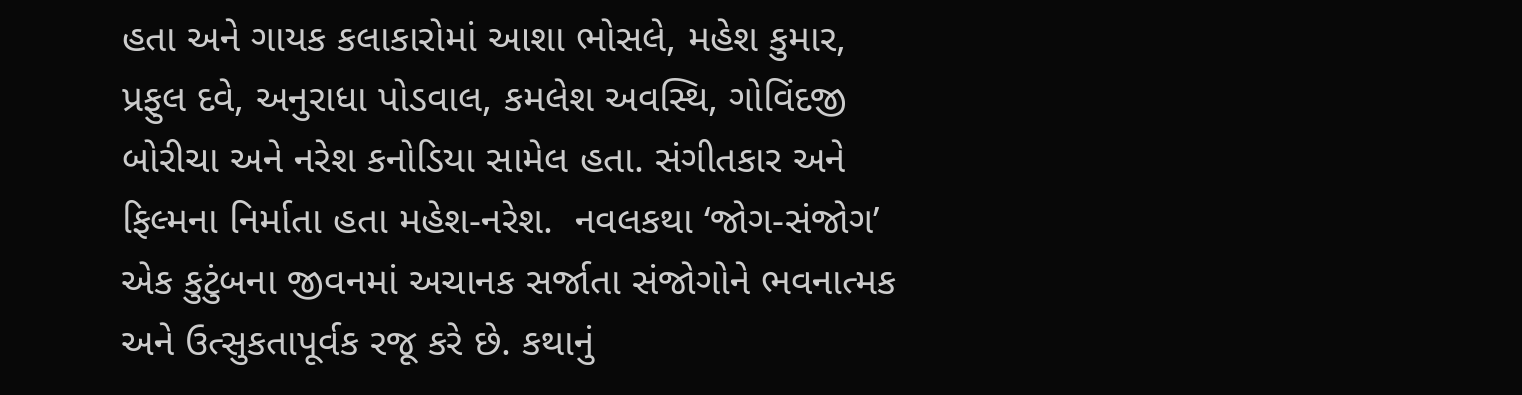હતા અને ગાયક કલાકારોમાં આશા ભોસલે, મહેશ કુમાર, પ્રફુલ દવે, અનુરાધા પોડવાલ, કમલેશ અવસ્થિ, ગોવિંદજી બોરીચા અને નરેશ કનોડિયા સામેલ હતા. સંગીતકાર અને ફિલ્મના નિર્માતા હતા મહેશ-નરેશ.  નવલકથા ‘જોગ-સંજોગ’ એક કુટુંબના જીવનમાં અચાનક સર્જાતા સંજોગોને ભવનાત્મક અને ઉત્સુકતાપૂર્વક રજૂ કરે છે. કથાનું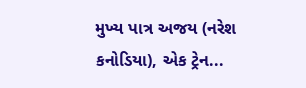મુખ્ય પાત્ર અજય (નરેશ કનોડિયા), એક ટ્રેન...